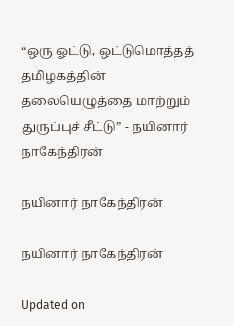“ஒரு ஓட்டு, ஒட்டுமொத்தத் தமிழகத்தின் தலையெழுத்தை மாற்றும் துருப்புச் சீட்டு” - நயினார் நாகேந்திரன்

நயினார் நாகேந்திரன்

நயினார் நாகேந்திரன்

Updated on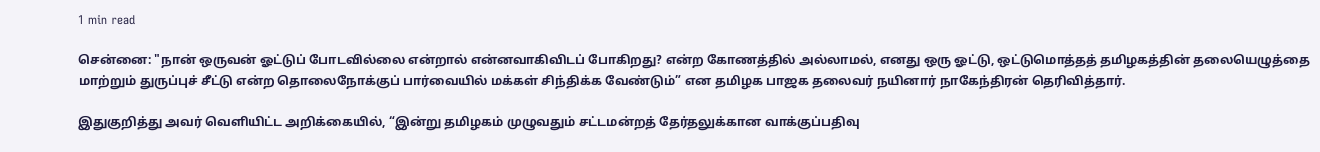1 min read

சென்னை: "நான் ஒருவன் ஓட்டுப் போடவில்லை என்றால் என்னவாகிவிடப் போகிறது? என்ற கோணத்தில் அல்லாமல், எனது ஒரு ஓட்டு, ஒட்டுமொத்தத் தமிழகத்தின் தலையெழுத்தை மாற்றும் துருப்புச் சீட்டு என்ற தொலைநோக்குப் பார்வையில் மக்கள் சிந்திக்க வேண்டும்” என தமிழக பாஜக தலைவர் நயினார் நாகேந்திரன் தெரிவித்தார்.

இதுகுறித்து அவர் வெளியிட்ட அறிக்கையில், “இன்று தமிழகம் முழுவதும் சட்டமன்றத் தேர்தலுக்கான வாக்குப்பதிவு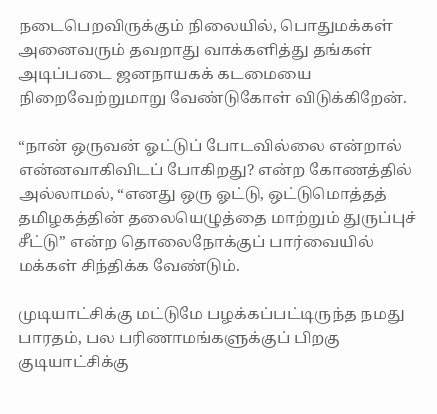நடைபெறவிருக்கும் நிலையில், பொதுமக்கள் அனைவரும் தவறாது வாக்களித்து தங்கள் அடிப்படை ஜனநாயகக் கடமையை நிறைவேற்றுமாறு வேண்டுகோள் விடுக்கிறேன்.

“நான் ஒருவன் ஓட்டுப் போடவில்லை என்றால் என்னவாகிவிடப் போகிறது? என்ற கோணத்தில் அல்லாமல், “எனது ஒரு ஓட்டு, ஒட்டுமொத்தத் தமிழகத்தின் தலையெழுத்தை மாற்றும் துருப்புச் சீட்டு” என்ற தொலைநோக்குப் பார்வையில் மக்கள் சிந்திக்க வேண்டும்.

முடியாட்சிக்கு மட்டுமே பழக்கப்பட்டிருந்த நமது பாரதம், பல பரிணாமங்களுக்குப் பிறகு குடியாட்சிக்கு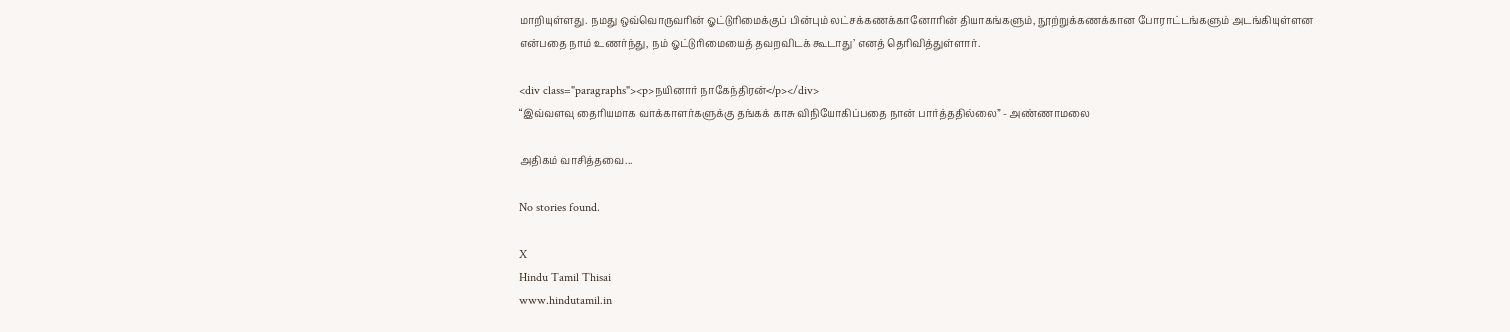மாறியுள்ளது. நமது ஒவ்வொருவரின் ஓட்டுரிமைக்குப் பின்பும் லட்சக்கணக்கானோரின் தியாகங்களும், நூற்றுக்கணக்கான போராட்டங்களும் அடங்கியுள்ளன என்பதை நாம் உணர்ந்து, நம் ஓட்டுரிமையைத் தவறவிடக் கூடாது’ எனத் தெரிவித்துள்ளார்.

<div class="paragraphs"><p>நயினார் நாகேந்திரன்</p></div>
“இவ்வளவு தைரியமாக வாக்காளர்களுக்கு தங்கக் காசு விநியோகிப்பதை நான் பார்த்ததில்லை” - அண்ணாமலை

அதிகம் வாசித்தவை...

No stories found.

X
Hindu Tamil Thisai
www.hindutamil.in